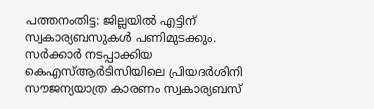പത്തനംതിട്ട: ജില്ലയിൽ എട്ടിന് സ്വകാര്യബസുകൾ പണിമുടക്കും. സർക്കാർ നടപ്പാക്കിയ കെഎസ്ആർടിസിയിലെ പ്രിയദർശിനി സൗജന്യയാത്ര കാരണം സ്വകാര്യബസ്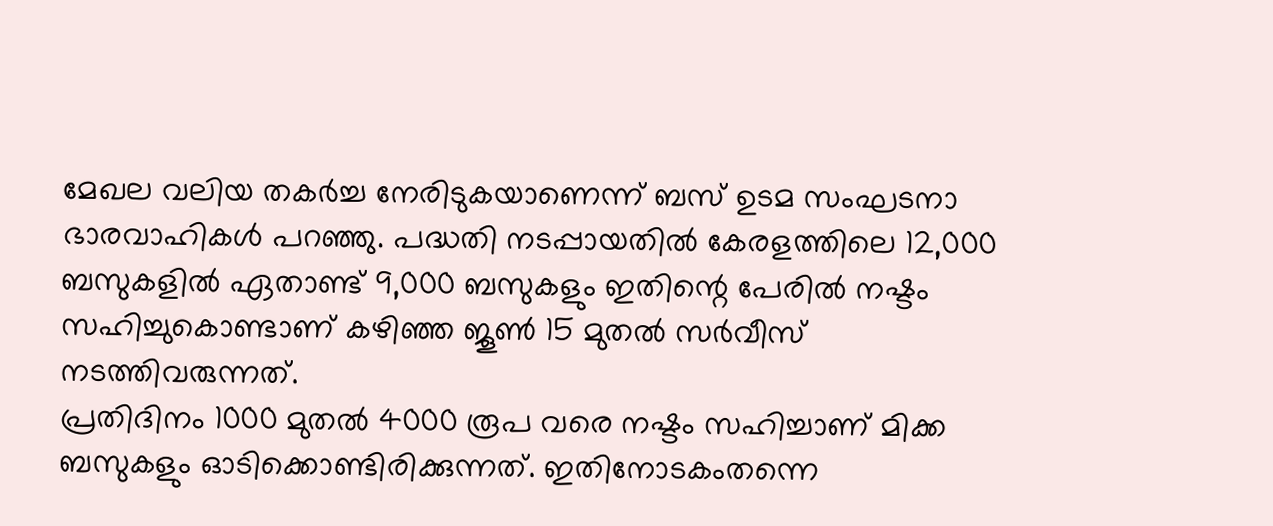മേഖല വലിയ തകർച്ച നേരിടുകയാണെന്ന് ബസ് ഉടമ സംഘടനാ ഭാരവാഹികൾ പറഞ്ഞു. പദ്ധതി നടപ്പായതിൽ കേരളത്തിലെ 12,000 ബസുകളിൽ ഏതാണ്ട് 9,000 ബസുകളും ഇതിന്റെ പേരിൽ നഷ്ടം സഹിച്ചുകൊണ്ടാണ് കഴിഞ്ഞ ജൂൺ 15 മുതൽ സർവീസ് നടത്തിവരുന്നത്.
പ്രതിദിനം 1000 മുതൽ 4000 രൂപ വരെ നഷ്ടം സഹിച്ചാണ് മിക്ക ബസുകളും ഓടിക്കൊണ്ടിരിക്കുന്നത്. ഇതിനോടകംതന്നെ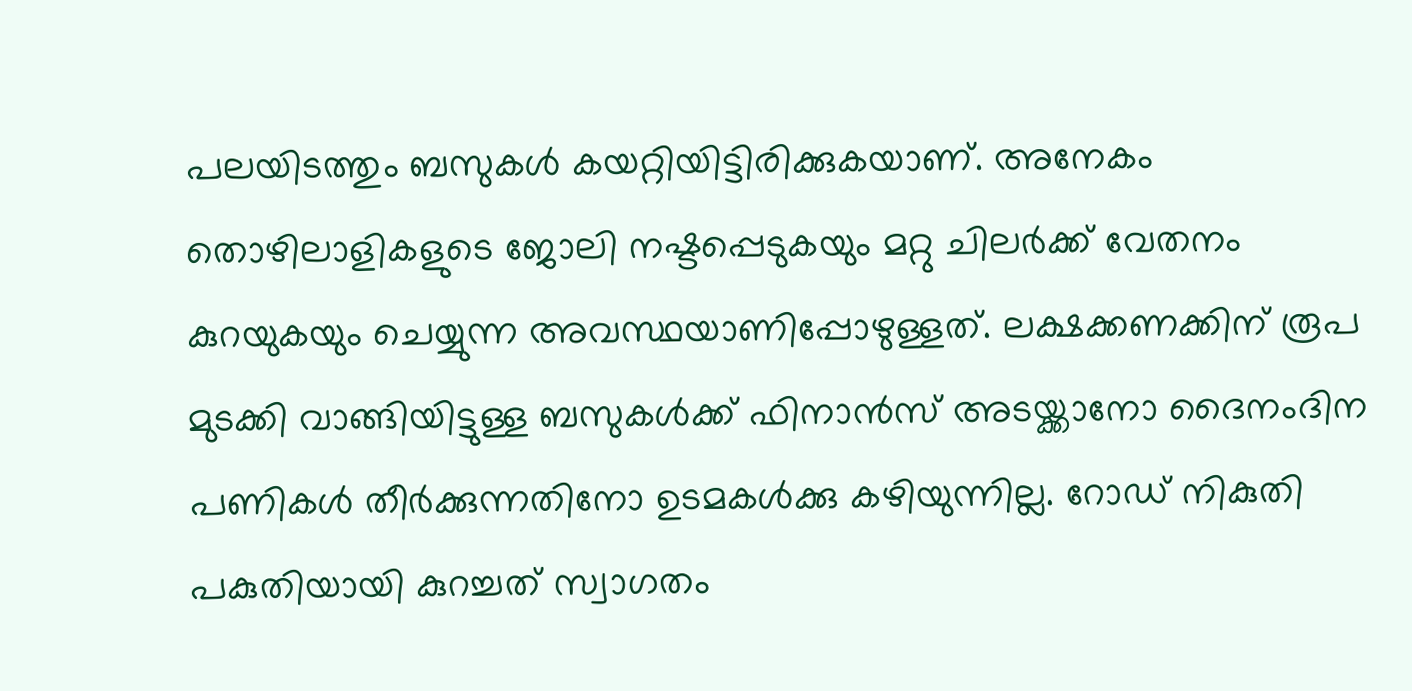പലയിടത്തും ബസുകൾ കയറ്റിയിട്ടിരിക്കുകയാണ്. അനേകം തൊഴിലാളികളുടെ ജോലി നഷ്ടപ്പെടുകയും മറ്റു ചിലർക്ക് വേതനം കുറയുകയും ചെയ്യുന്ന അവസ്ഥയാണിപ്പോഴുള്ളത്. ലക്ഷക്കണക്കിന് രൂപ മുടക്കി വാങ്ങിയിട്ടുള്ള ബസുകൾക്ക് ഫിനാൻസ് അടയ്ക്കാനോ ദൈനംദിന പണികൾ തീർക്കുന്നതിനോ ഉടമകൾക്കു കഴിയുന്നില്ല. റോഡ് നികുതി പകുതിയായി കുറച്ചത് സ്വാഗതം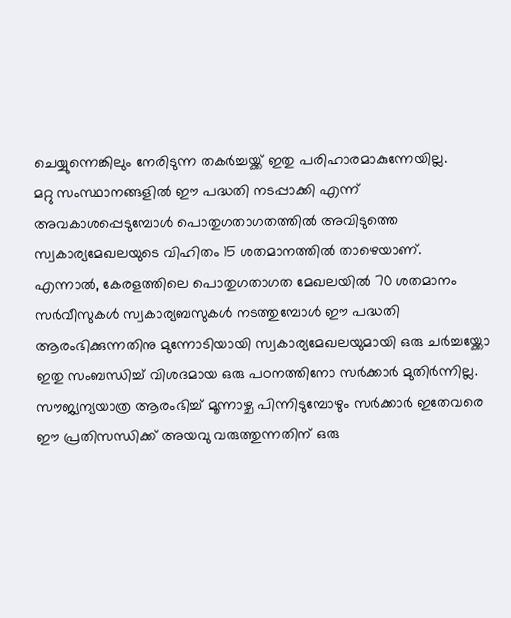ചെയ്യുന്നെങ്കിലും നേരിടുന്ന തകർച്ചയ്ക്ക് ഇതു പരിഹാരമാകുന്നേയില്ല.
മറ്റു സംസ്ഥാനങ്ങളിൽ ഈ പദ്ധതി നടപ്പാക്കി എന്ന് അവകാശപ്പെടുമ്പോൾ പൊതുഗതാഗതത്തിൽ അവിടുത്തെ സ്വകാര്യമേഖലയുടെ വിഹിതം 15 ശതമാനത്തിൽ താഴെയാണ്. എന്നാൽ, കേരളത്തിലെ പൊതുഗതാഗത മേഖലയിൽ 70 ശതമാനം സർവീസുകൾ സ്വകാര്യബസുകൾ നടത്തുമ്പോൾ ഈ പദ്ധതി ആരംഭിക്കുന്നതിനു മുന്നോടിയായി സ്വകാര്യമേഖലയുമായി ഒരു ചർച്ചയ്ക്കോ ഇതു സംബന്ധിച്ച് വിശദമായ ഒരു പഠനത്തിനോ സർക്കാർ മുതിർന്നില്ല.
സൗജ്യന്യയാത്ര ആരംഭിച്ച് മൂന്നാഴ്ച പിന്നിടുമ്പോഴും സർക്കാർ ഇതേവരെ ഈ പ്രതിസന്ധിക്ക് അയവു വരുത്തുന്നതിന് ഒരു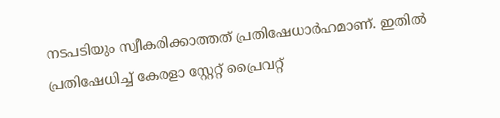നടപടിയും സ്വീകരിക്കാത്തത് പ്രതിഷേധാർഹമാണ്. ഇതിൽ പ്രതിഷേധിച്ച് കേരളാ സ്റ്റേറ്റ് പ്രൈവറ്റ്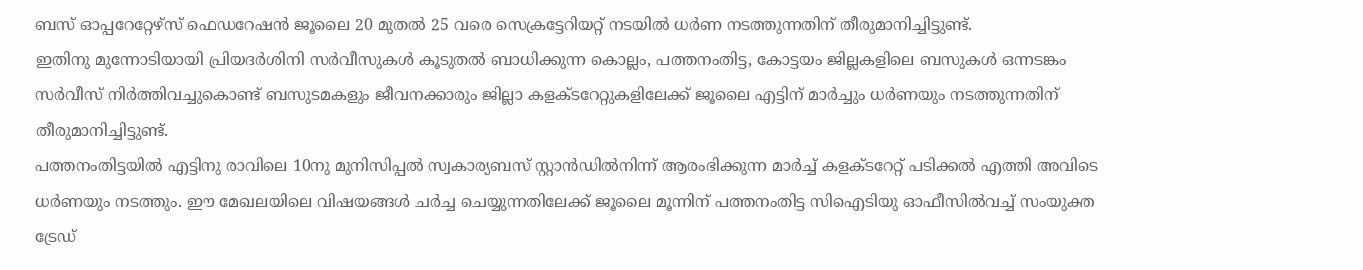ബസ് ഓപ്പറേറ്റേഴ്സ് ഫെഡറേഷൻ ജൂലൈ 20 മുതൽ 25 വരെ സെക്രട്ടേറിയറ്റ് നടയിൽ ധർണ നടത്തുന്നതിന് തീരുമാനിച്ചിട്ടുണ്ട്.
ഇതിനു മുന്നോടിയായി പ്രിയദർശിനി സർവീസുകൾ കൂടുതൽ ബാധിക്കുന്ന കൊല്ലം, പത്തനംതിട്ട, കോട്ടയം ജില്ലകളിലെ ബസുകൾ ഒന്നടങ്കം സർവീസ് നിർത്തിവച്ചുകൊണ്ട് ബസുടമകളും ജീവനക്കാരും ജില്ലാ കളക്ടറേറ്റുകളിലേക്ക് ജൂലൈ എട്ടിന് മാർച്ചും ധർണയും നടത്തുന്നതിന് തീരുമാനിച്ചിട്ടുണ്ട്.
പത്തനംതിട്ടയിൽ എട്ടിനു രാവിലെ 10നു മുനിസിപ്പൽ സ്വകാര്യബസ് സ്റ്റാൻഡിൽനിന്ന് ആരംഭിക്കുന്ന മാർച്ച് കളക്ടറേറ്റ് പടിക്കൽ എത്തി അവിടെ ധർണയും നടത്തും. ഈ മേഖലയിലെ വിഷയങ്ങൾ ചർച്ച ചെയ്യുന്നതിലേക്ക് ജൂലൈ മൂന്നിന് പത്തനംതിട്ട സിഐടിയു ഓഫീസിൽവച്ച് സംയുക്ത ട്രേഡ്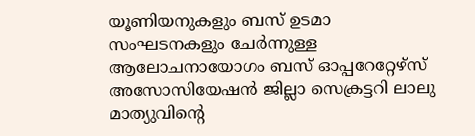യൂണിയനുകളും ബസ് ഉടമാ സംഘടനകളും ചേർന്നുള്ള ആലോചനായോഗം ബസ് ഓപ്പറേറ്റേഴ്സ് അസോസിയേഷൻ ജില്ലാ സെക്രട്ടറി ലാലു മാത്യുവിന്റെ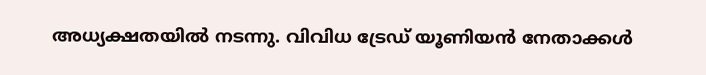അധ്യക്ഷതയിൽ നടന്നു. വിവിധ ട്രേഡ് യൂണിയൻ നേതാക്കൾ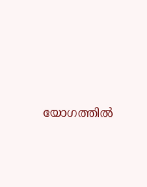യോഗത്തിൽ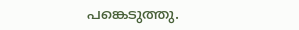പങ്കെടുത്തു.